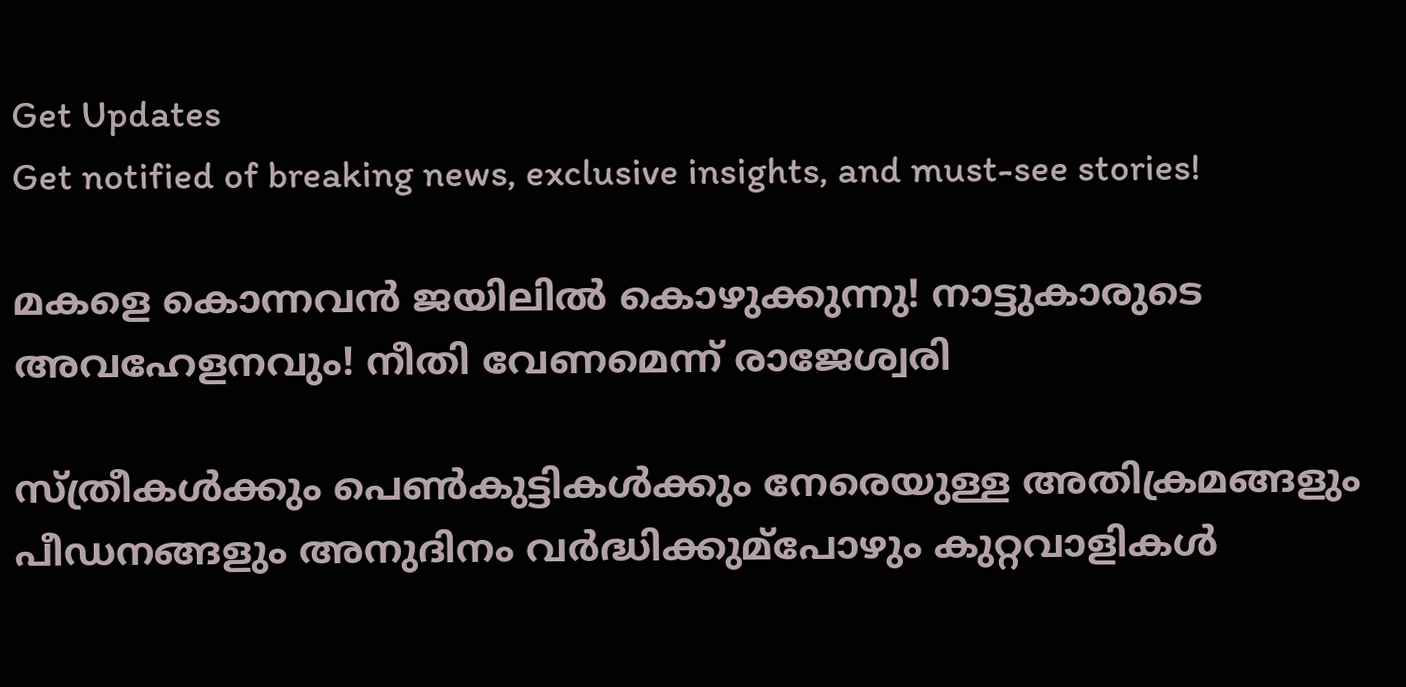Get Updates
Get notified of breaking news, exclusive insights, and must-see stories!

മകളെ കൊന്നവന്‍ ജയിലില്‍ കൊഴുക്കുന്നു! നാട്ടുകാരുടെ അവഹേളനവും! നീതി വേണമെന്ന് രാജേശ്വരി

സ്ത്രീകൾക്കും പെൺകുട്ടികൾക്കും നേരെയുള്ള അതിക്രമങ്ങളും പീഡനങ്ങളും അനുദിനം വർദ്ധിക്കുമ്‌പോഴും കുറ്റവാളികൾ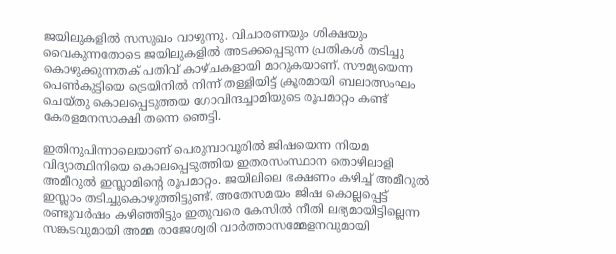ജയിലുകളിൽ സസുഖം വാഴുന്നു. വിചാരണയും ശിക്ഷയും വൈകുന്നതോടെ ജയിലുകളിൽ അടക്കപ്പെടുന്ന പ്രതികൾ തടിച്ചു കൊഴുക്കുന്നതക് പതിവ് കാഴ്ചകളായി മാറുകയാണ്. സൗമ്യയെന്ന പെൺകുട്ടിയെ ട്രെയിനിൽ നിന്ന് തള്ളിയിട്ട് ക്രൂരമായി ബലാത്സംഘം ചെയ്തു കൊലപ്പെടുത്തയ ഗോവിന്ദച്ചാമിയുടെ രൂപമാറ്റം കണ്ട് കേരളമനസാക്ഷി തന്നെ ഞെട്ടി.

ഇതിനുപിന്നാലെയാണ് പെരുമ്പാവൂരിൽ ജിഷയെന്ന നിയമ വിദ്യാത്ഥിനിയെ കൊലപ്പെടുത്തിയ ഇതരസംസ്ഥാന തൊഴിലാളി അമീറുൽ ഇസ്ലാമിന്റെ രൂപമാറ്റം. ജയിലിലെ ഭക്ഷണം കഴിച്ച് അമീറുൽ ഇസ്ലാം തടിച്ചുകൊഴുത്തിട്ടുണ്ട്. അതേസമയം ജിഷ കൊല്ലപ്പെട്ട് രണ്ടുവർഷം കഴിഞ്ഞിട്ടും ഇതുവരെ കേസിൽ നീതി ലഭ്യമായിട്ടില്ലെന്ന സങ്കടവുമായി അമ്മ രാജേശ്വരി വാർത്താസമ്മേളനവുമായി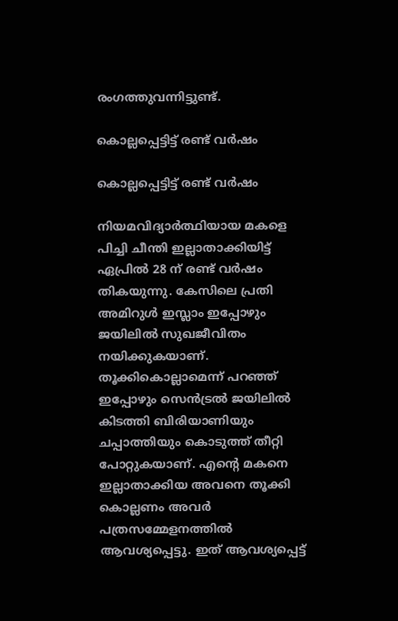രംഗത്തുവന്നിട്ടുണ്ട്.

കൊല്ലപ്പെട്ടിട്ട് രണ്ട് വര്‍ഷം

കൊല്ലപ്പെട്ടിട്ട് രണ്ട് വര്‍ഷം

നിയമവിദ്യാര്‍ത്ഥിയായ മകളെ പിച്ചി ചീന്തി ഇല്ലാതാക്കിയിട്ട് ഏപ്രില്‍ 28 ന് രണ്ട് വര്‍ഷം തികയുന്നു. കേസിലെ പ്രതി അമിറുള്‍ ഇസ്ലാം ഇപ്പോഴും ജയിലില്‍ സുഖജീവിതം നയിക്കുകയാണ്. തൂക്കികൊല്ലാമെന്ന് പറഞ്ഞ് ഇപ്പോഴും സെന്‍ട്രല്‍ ജയിലില്‍ കിടത്തി ബിരിയാണിയും ചപ്പാത്തിയും കൊടുത്ത് തീറ്റി പോറ്റുകയാണ്. എന്‍റെ മകനെ ഇല്ലാതാക്കിയ അവനെ തൂക്കി കൊല്ലണം അവര്‍ പത്രസമ്മേളനത്തില്‍ ആവശ്യപ്പെട്ടു. ഇത് ആവശ്യപ്പെട്ട്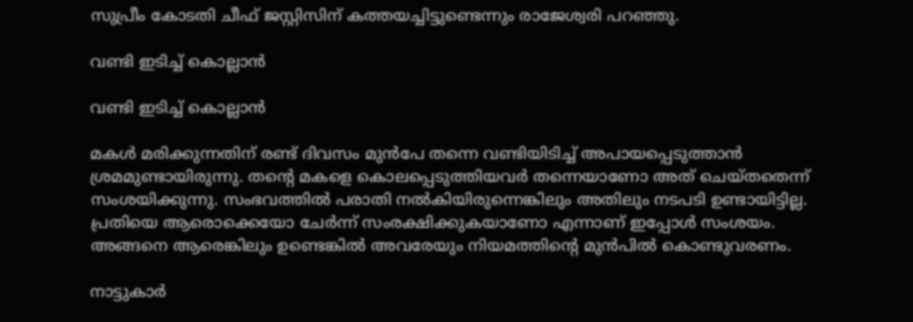സുപ്രീം കോടതി ചീഫ് ജസ്റ്റിസിന് കത്തയച്ചിട്ടുണ്ടെന്നും രാജേശ്വരി പറഞ്ഞു.

വണ്ടി ഇടിച്ച് കൊല്ലാന്‍

വണ്ടി ഇടിച്ച് കൊല്ലാന്‍

മകള്‍ മരിക്കുന്നതിന് രണ്ട് ദിവസം മുന്‍പേ തന്നെ വണ്ടിയിടിച്ച് അപായപ്പെടുത്താന്‍ ശ്രമമുണ്ടായിരുന്നു. തന്‍റെ മകളെ കൊലപ്പെടുത്തിയവര്‍ തന്നെയാണോ അത് ചെയ്തതെന്ന് സംശയിക്കുന്നു. സംഭവത്തില്‍ പരാതി നല്‍കിയിരുന്നെങ്കിലും അതിലും നടപടി ഉണ്ടായിട്ടില്ല. പ്രതിയെ ആരൊക്കെയോ ചേര്‍ന്ന് സംരക്ഷിക്കുകയാണോ എന്നാണ് ഇപ്പോള്‍ സംശയം. അങ്ങനെ ആരെങ്കിലും ഉണ്ടെങ്കില്‍ അവരേയും നിയമത്തിന്‍റെ മുന്‍പില്‍ കൊണ്ടുവരണം.

നാട്ടുകാര്‍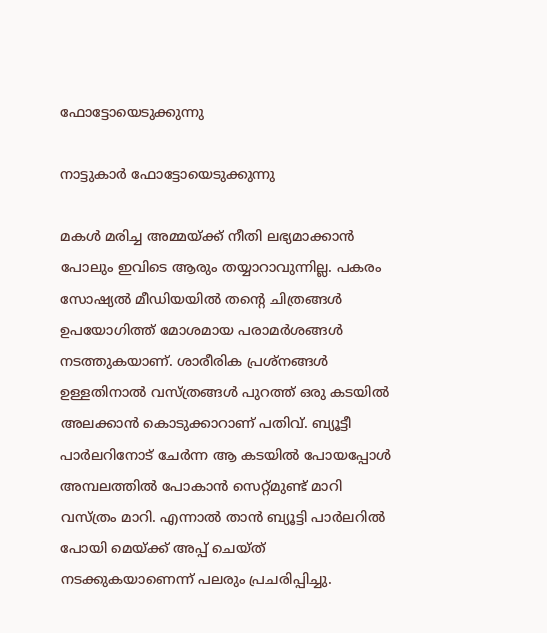ഫോട്ടോയെടുക്കുന്നു

നാട്ടുകാര്‍ ഫോട്ടോയെടുക്കുന്നു

മകള്‍ മരിച്ച അമ്മയ്ക്ക് നീതി ലഭ്യമാക്കാന്‍ പോലും ഇവിടെ ആരും തയ്യാറാവുന്നില്ല. പകരം സോഷ്യല്‍ മീഡിയയില്‍ തന്‍റെ ചിത്രങ്ങള്‍ ഉപയോഗിത്ത് മോശമായ പരാമര്‍ശങ്ങള്‍ നടത്തുകയാണ്. ശാരീരിക പ്രശ്നങ്ങള്‍ ഉള്ളതിനാല്‍ വസ്ത്രങ്ങള്‍ പുറത്ത് ഒരു കടയില്‍ അലക്കാന്‍ കൊടുക്കാറാണ് പതിവ്. ബ്യൂട്ടീ പാര്‍ലറിനോട് ചേര്‍ന്ന ആ കടയില്‍ പോയപ്പോള്‍ അമ്പലത്തില്‍ പോകാന്‍ സെറ്റ്മുണ്ട് മാറി വസ്ത്രം മാറി. എന്നാല്‍ താന്‍ ബ്യൂട്ടി പാര്‍ലറില്‍ പോയി മെയ്ക്ക് അപ്പ് ചെയ്ത് നടക്കുകയാണെന്ന് പലരും പ്രചരിപ്പിച്ചു.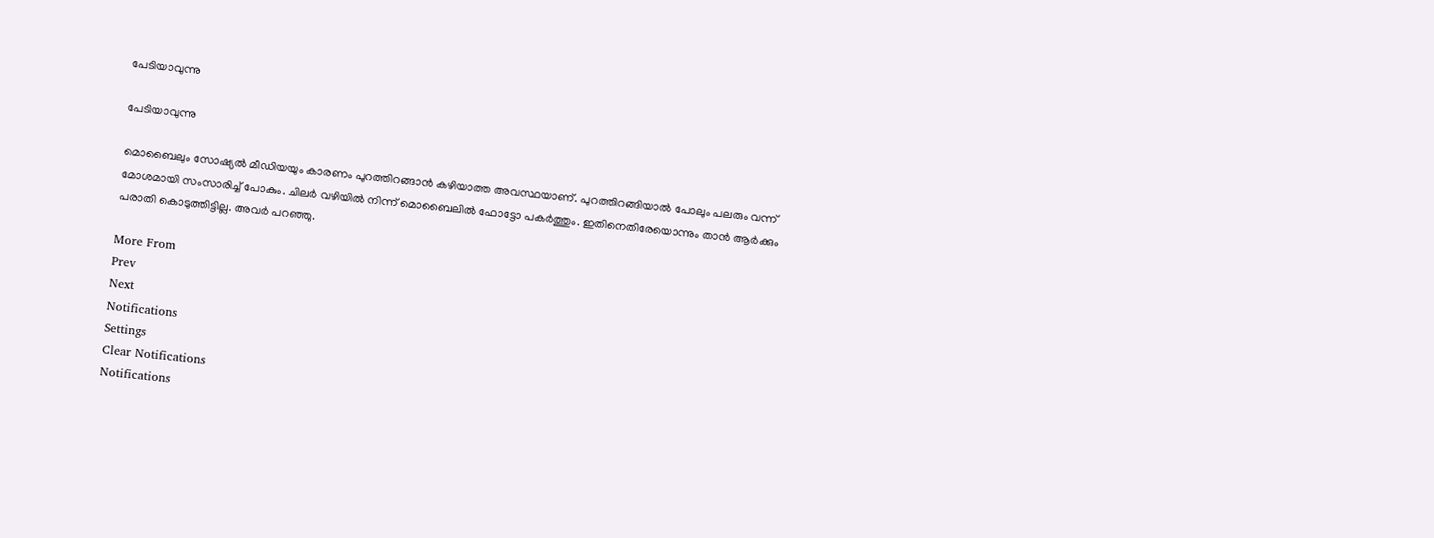പേടിയാവുന്നു

പേടിയാവുന്നു

മൊബൈലും സോഷ്യല്‍ മീഡിയയും കാരണം പുറത്തിറങ്ങാന്‍ കഴിയാത്ത അവസ്ഥയാണ്. പുറത്തിറങ്ങിയാല്‍ പോലും പലരും വന്ന് മോശമായി സംസാരിച്ച് പോകും. ചിലര്‍ വഴിയില്‍ നിന്ന് മൊബൈലില്‍ ഫോട്ടോ പകര്‍ത്തും. ഇതിനെതിരേയൊന്നും താന്‍ ആര്‍ക്കും പരാതി കൊടുത്തിട്ടില്ല. അവര്‍ പറഞ്ഞു.

More From
Prev
Next
Notifications
Settings
Clear Notifications
Notifications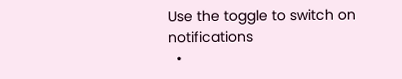Use the toggle to switch on notifications
  •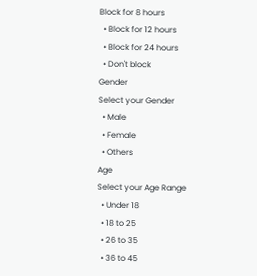Block for 8 hours
  • Block for 12 hours
  • Block for 24 hours
  • Don't block
Gender
Select your Gender
  • Male
  • Female
  • Others
Age
Select your Age Range
  • Under 18
  • 18 to 25
  • 26 to 35
  • 36 to 45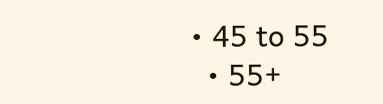• 45 to 55
  • 55+